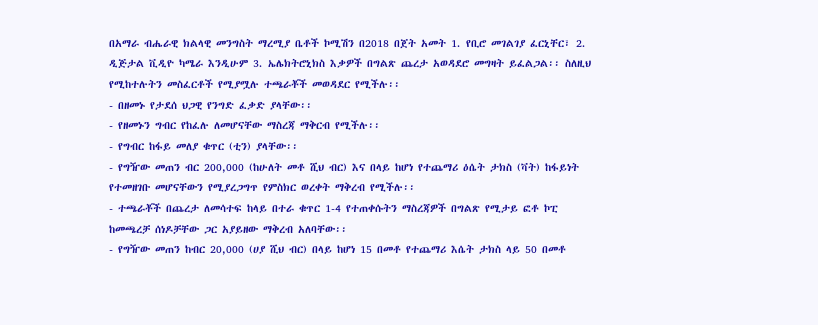በአማራ ብሔራዊ ክልላዊ መንግስት ማረሚያ ቤቶች ኮሚሽን በ2018 በጀት አመት 1. የቢሮ መገልገያ ፈርኒቸር፣ 2. ዲጅታል ቪዲዮ ካሜራ እንዲሁም 3. ኤሌክትሮኒክስ እቃዎች በግልጽ ጨረታ አወዳደሮ መግዛት ይፈልጋል፡፡ ስለዚህ የሚከተሉትን መስፈርቶች የሚያሟሉ ተጫራቾች መወዳደር የሚችሉ፡፡
- በዘመኑ የታደሰ ህጋዊ የንግድ ፈቃድ ያላቸው፡፡
- የዘመኑን ግብር የከፈሉ ለመሆናቸው ማስረጃ ማቅርብ የሚችሉ፡፡
- የግብር ከፋይ መለያ ቁጥር (ቲን) ያላቸው፡፡
- የግዥው መጠን ብር 200,000 (ከሁለት መቶ ሺህ ብር) እና በላይ ከሆነ የተጨማሪ ዕሴት ታክስ (ቫት) ከፋይነት የተመዘገቡ መሆናቸውን የሚያረጋግጥ የምስክር ወረቀት ማቅረብ የሚችሉ፡፡
- ተጫራቾች በጨረታ ለመሳተፍ ከላይ በተራ ቁጥር 1-4 የተጠቀሱትን ማስረጃዎች በግልጽ የሚታይ ፎቶ ኮፒ ከመጫረቻ ሰነዶቻቸው ጋር አያይዘው ማቅረብ አለባቸው፡፡
- የግዥው መጠን ከብር 20,000 (ሀያ ሺህ ብር) በላይ ከሆነ 15 በመቶ የተጨማሪ እሴት ታክስ ላይ 50 በመቶ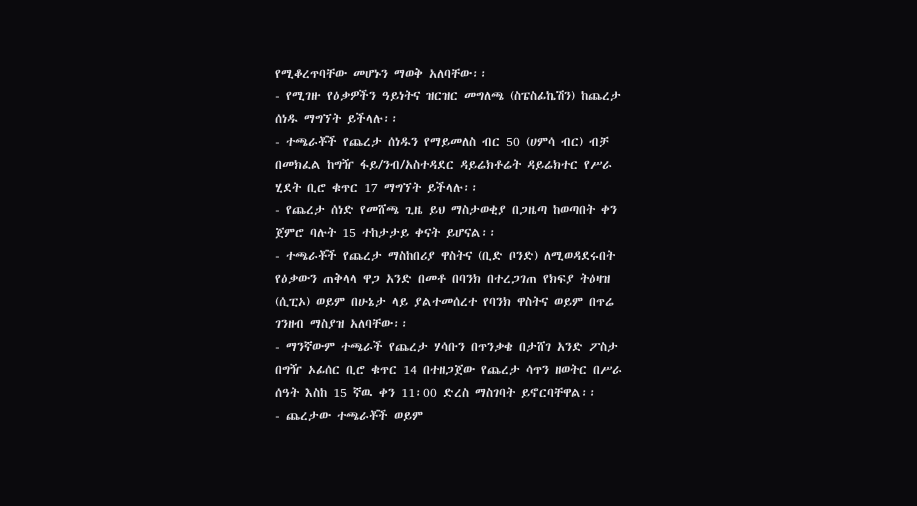የሚቆረጥባቸው መሆኑን ማወቅ አለባቸው፡፡
- የሚገዙ የዕቃዎችን ዓይነትና ዝርዝር መግለጫ (ስፔስፊኬሽን) ከጨረታ ሰነዱ ማግኘት ይችላሉ፡፡
- ተጫራቾች የጨረታ ሰነዱን የማይመለስ ብር 50 (ሀምሳ ብር) ብቻ በመክፈል ከግዥ ፋይ/ንብ/አስተዳደር ዳይሬክቶሬት ዳይሬክተር የሥራ ሂደት ቢሮ ቁጥር 17 ማግኘት ይችላሉ፡፡
- የጨረታ ሰነድ የመሸጫ ጊዜ ይህ ማስታወቂያ በጋዜጣ ከወጣበት ቀን ጀምሮ ባሉት 15 ተከታታይ ቀናት ይሆናል፡፡
- ተጫራቾች የጨረታ ማስከበሪያ ዋስትና (ቢድ ቦንድ) ለሚወዳደሩበት የዕቃውን ጠቅላላ ዋጋ አንድ በመቶ በባንክ በተረጋገጠ የክፍያ ትዕዛዝ (ሲፒኦ) ወይም በሁኔታ ላይ ያልተመሰረተ የባንክ ዋስትና ወይም በጥሬ ገንዘብ ማስያዝ አለባቸው፡፡
- ማንኛውም ተጫራች የጨረታ ሃሳቡን በጥንቃቄ በታሸገ አንድ ፖስታ በግዥ ኦፊሰር ቢሮ ቁጥር 14 በተዘጋጀው የጨረታ ሳጥን ዘወትር በሥራ ሰዓት እስከ 15 ኛዉ ቀን 11፡00 ድረስ ማስገባት ይኖርባቸዋል፡፡
- ጨረታው ተጫራቾች ወይም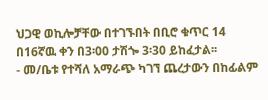ህጋዊ ወኪሎቻቸው በተገኙበት በቢሮ ቁጥር 14 በ16ኛዉ ቀን በ3፡00 ታሽጐ 3፡30 ይከፈታል፡፡
- መ/ቤቱ የተሻለ አማራጭ ካገኘ ጨረታውን በከፊልም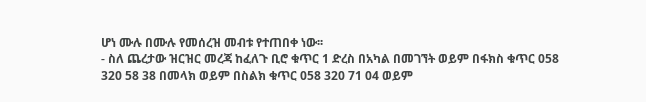ሆነ ሙሉ በሙሉ የመሰረዝ መብቱ የተጠበቀ ነው፡፡
- ስለ ጨረታው ዝርዝር መረጃ ከፈለጉ ቢሮ ቁጥር 1 ድረስ በአካል በመገኘት ወይም በፋክስ ቁጥር 058 320 58 38 በመላክ ወይም በስልክ ቁጥር 058 320 71 04 ወይም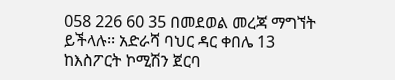058 226 60 35 በመደወል መረጃ ማግኘት ይችላሉ፡፡ አድራሻ ባህር ዳር ቀበሌ 13 ከእስፖርት ኮሚሽን ጀርባ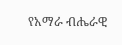የአማራ ብሔራዊ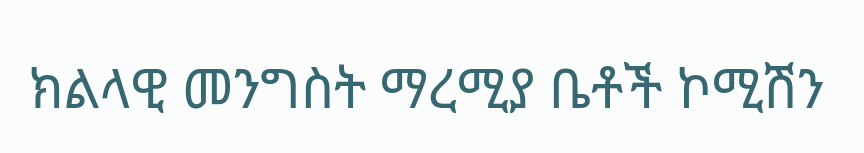ክልላዊ መንግስት ማረሚያ ቤቶች ኮሚሽን